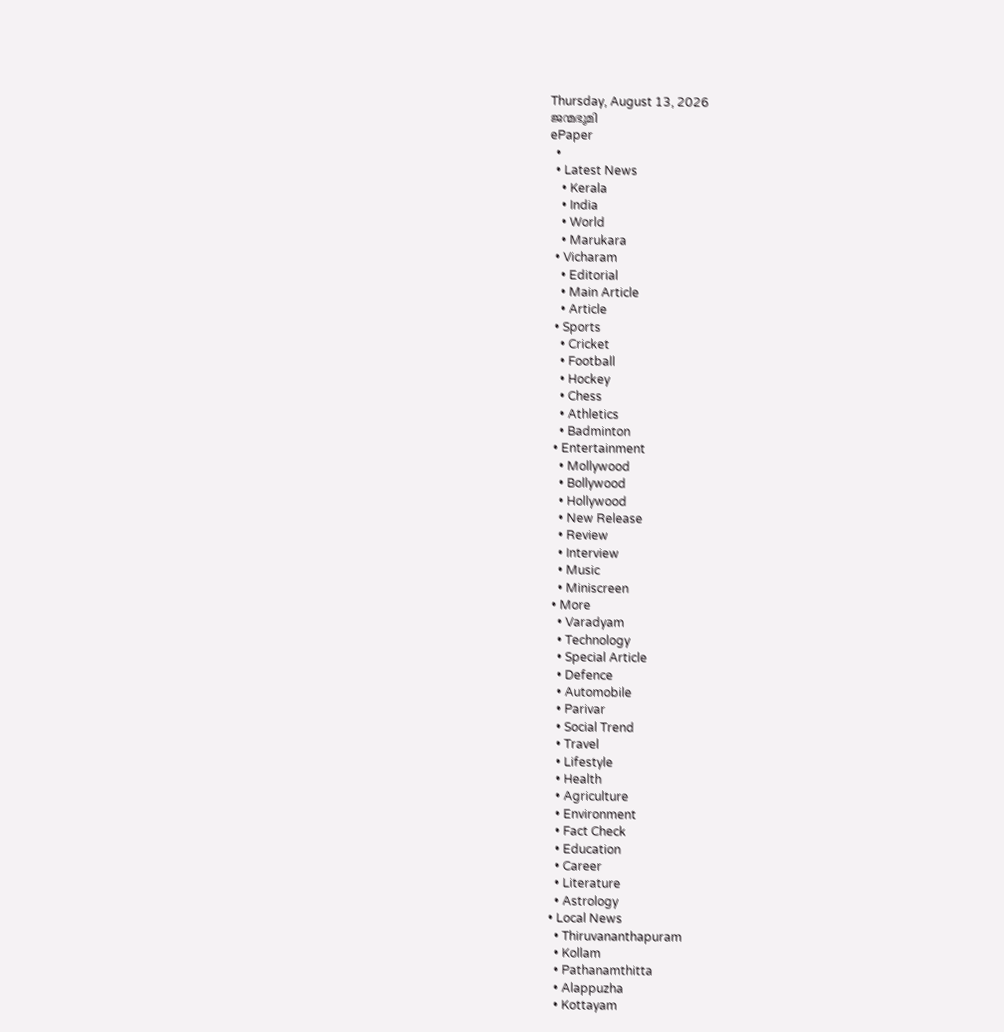Thursday, August 13, 2026
ജന്മഭൂമി
ePaper
  •
  • Latest News
    • Kerala
    • India
    • World
    • Marukara
  • Vicharam
    • Editorial
    • Main Article
    • Article
  • Sports
    • Cricket
    • Football
    • Hockey
    • Chess
    • Athletics
    • Badminton
  • Entertainment
    • Mollywood
    • Bollywood
    • Hollywood
    • New Release
    • Review
    • Interview
    • Music
    • Miniscreen
  • More
    • Varadyam
    • Technology
    • Special Article
    • Defence
    • Automobile
    • Parivar
    • Social Trend
    • Travel
    • Lifestyle
    • Health
    • Agriculture
    • Environment
    • Fact Check
    • Education
    • Career
    • Literature
    • Astrology
  • Local News
    • Thiruvananthapuram
    • Kollam
    • Pathanamthitta
    • Alappuzha
    • Kottayam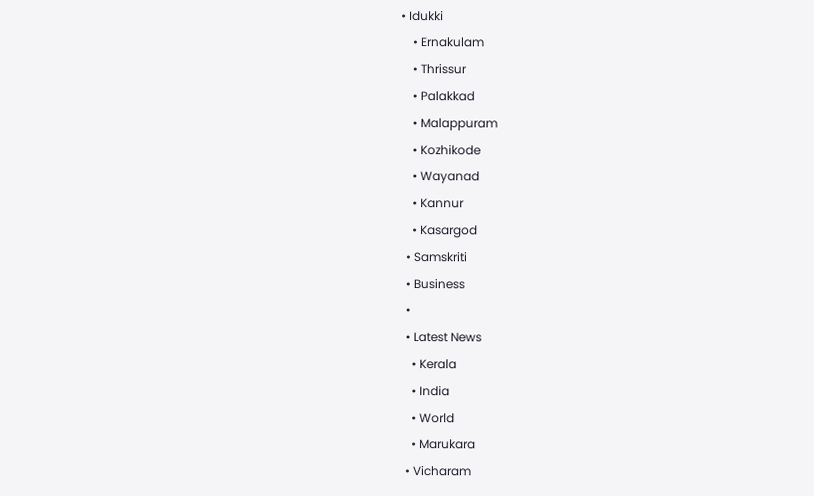• Idukki
    • Ernakulam
    • Thrissur
    • Palakkad
    • Malappuram
    • Kozhikode
    • Wayanad
    • Kannur
    • Kasargod
  • Samskriti
  • Business
  •
  • Latest News
    • Kerala
    • India
    • World
    • Marukara
  • Vicharam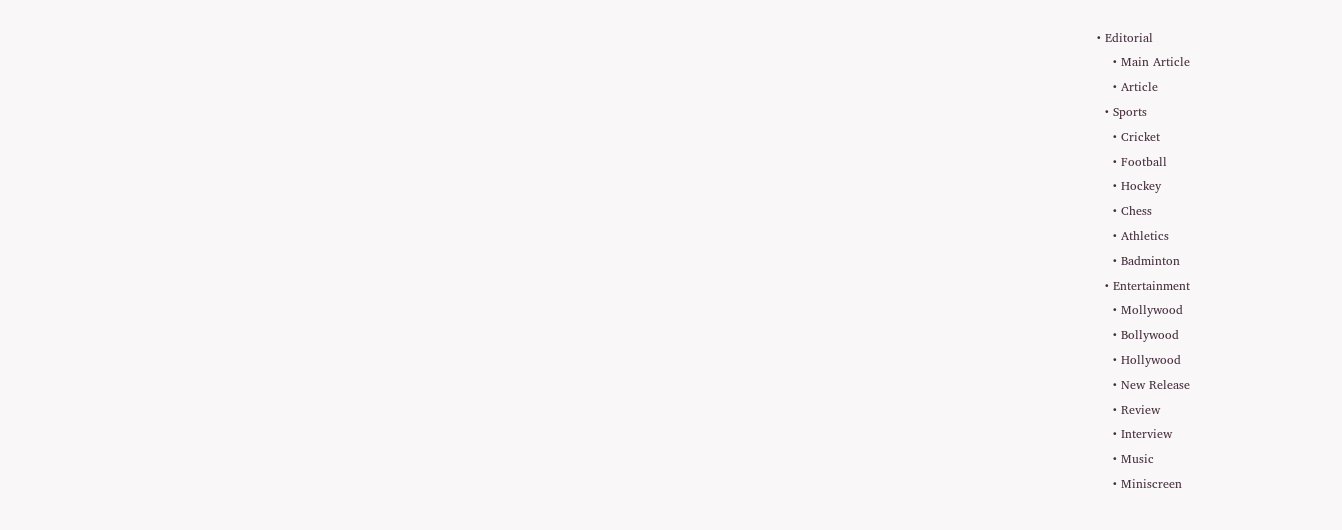• Editorial
    • Main Article
    • Article
  • Sports
    • Cricket
    • Football
    • Hockey
    • Chess
    • Athletics
    • Badminton
  • Entertainment
    • Mollywood
    • Bollywood
    • Hollywood
    • New Release
    • Review
    • Interview
    • Music
    • Miniscreen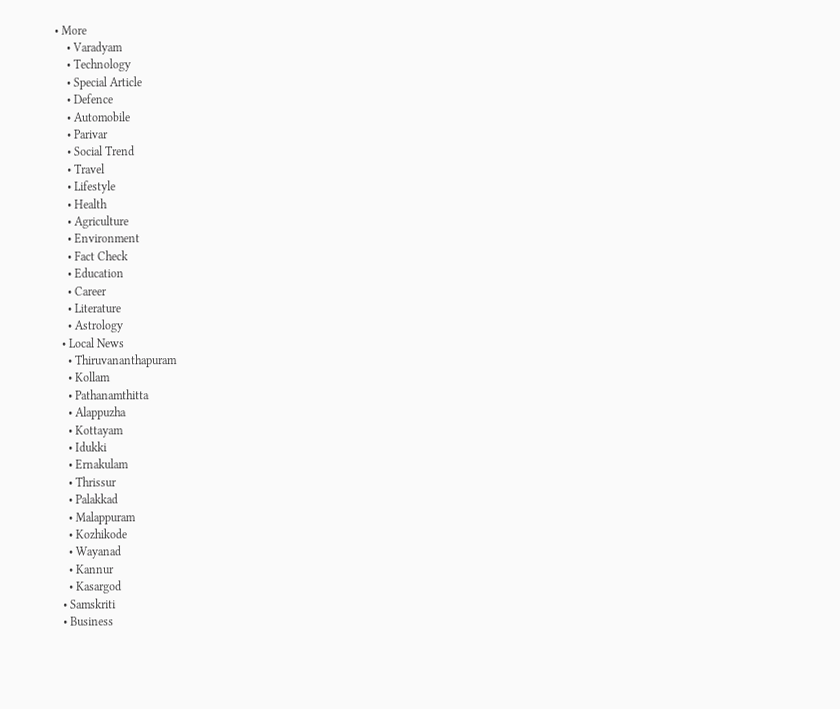• More
    • Varadyam
    • Technology
    • Special Article
    • Defence
    • Automobile
    • Parivar
    • Social Trend
    • Travel
    • Lifestyle
    • Health
    • Agriculture
    • Environment
    • Fact Check
    • Education
    • Career
    • Literature
    • Astrology
  • Local News
    • Thiruvananthapuram
    • Kollam
    • Pathanamthitta
    • Alappuzha
    • Kottayam
    • Idukki
    • Ernakulam
    • Thrissur
    • Palakkad
    • Malappuram
    • Kozhikode
    • Wayanad
    • Kannur
    • Kasargod
  • Samskriti
  • Business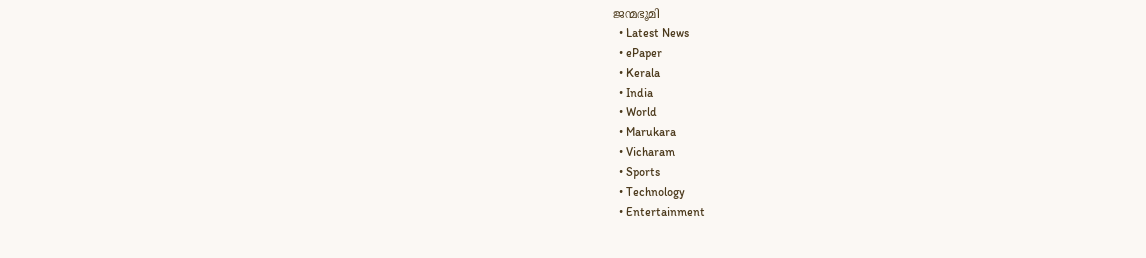ജന്മഭൂമി
  • Latest News
  • ePaper
  • Kerala
  • India
  • World
  • Marukara
  • Vicharam
  • Sports
  • Technology
  • Entertainment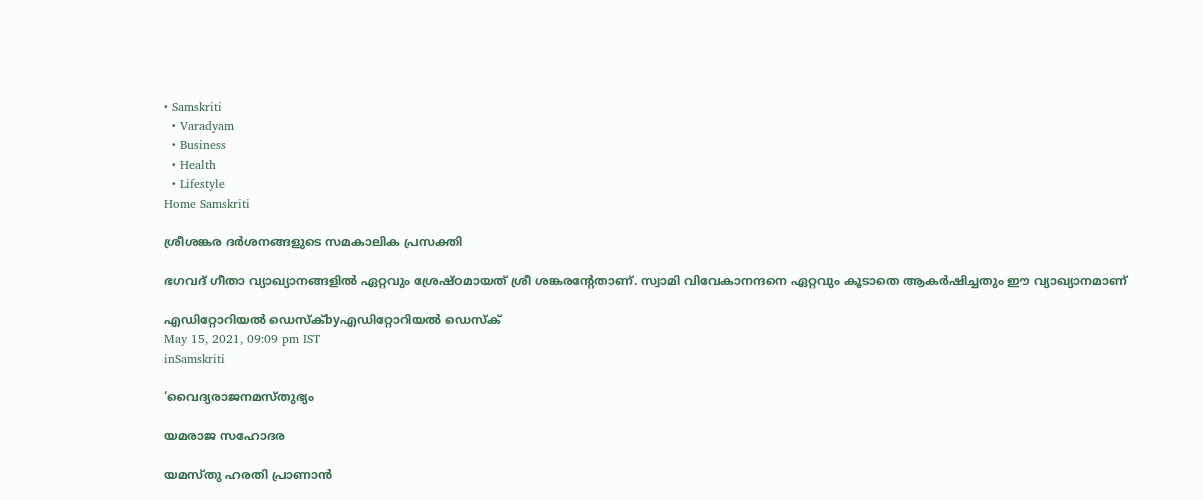• Samskriti
  • Varadyam
  • Business
  • Health
  • Lifestyle
Home Samskriti

ശ്രീശങ്കര ദര്‍ശനങ്ങളുടെ സമകാലിക പ്രസക്തി

ഭഗവദ് ഗീതാ വ്യാഖ്യാനങ്ങളില്‍ ഏറ്റവും ശ്രേഷ്ഠമായത് ശ്രീ ശങ്കരന്റേതാണ്. സ്വാമി വിവേകാനന്ദനെ ഏറ്റവും കൂടാതെ ആകര്‍ഷിച്ചതും ഈ വ്യാഖ്യാനമാണ്

എഡിറ്റോറിയൽ ഡെസ്ക്byഎഡിറ്റോറിയൽ ഡെസ്ക്
May 15, 2021, 09:09 pm IST
inSamskriti

‘വൈദ്യരാജനമസ്തുഭ്യം

യമരാജ സഹോദര

യമസ്തു ഹരതി പ്രാണാന്‍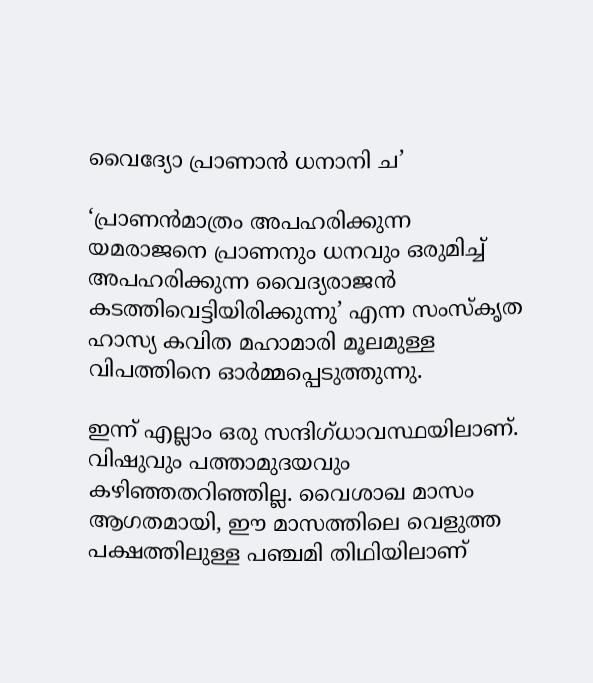വൈദ്യോ പ്രാണാന്‍ ധനാനി ച’

‘പ്രാണന്‍മാത്രം അപഹരിക്കുന്ന യമരാജനെ പ്രാണനും ധനവും ഒരുമിച്ച് അപഹരിക്കുന്ന വൈദ്യരാജന്‍ കടത്തിവെട്ടിയിരിക്കുന്നു’ എന്ന സംസ്‌കൃത ഹാസ്യ കവിത മഹാമാരി മൂലമുള്ള വിപത്തിനെ ഓര്‍മ്മപ്പെടുത്തുന്നു.

ഇന്ന് എല്ലാം ഒരു സന്ദിഗ്ധാവസ്ഥയിലാണ്. വിഷുവും പത്താമുദയവും കഴിഞ്ഞതറിഞ്ഞില്ല. വൈശാഖ മാസം ആഗതമായി, ഈ മാസത്തിലെ വെളുത്ത പക്ഷത്തിലുള്ള പഞ്ചമി തിഥിയിലാണ്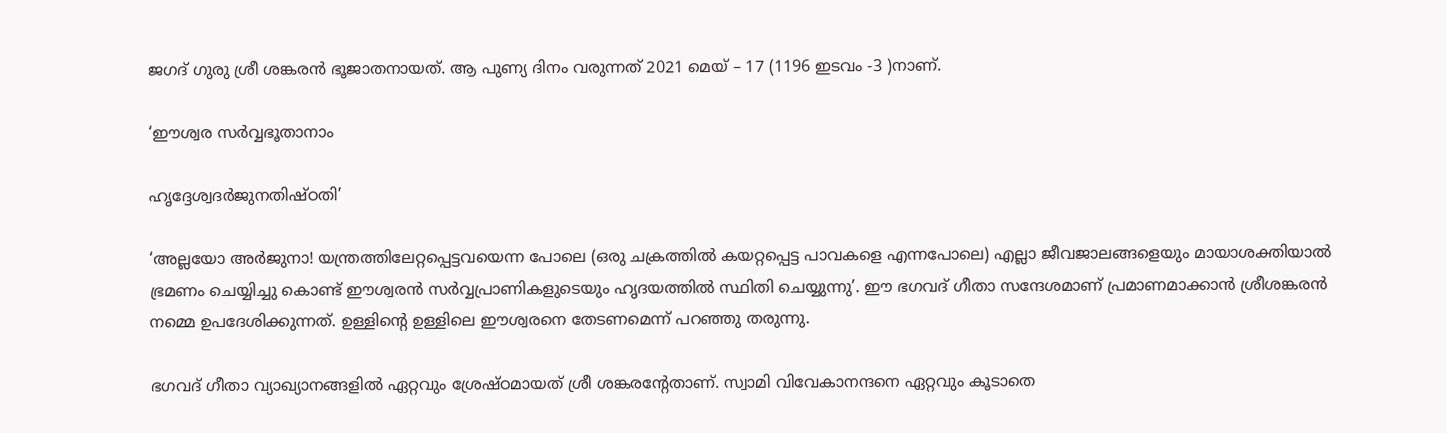ജഗദ് ഗുരു ശ്രീ ശങ്കരന്‍ ഭൂജാതനായത്. ആ പുണ്യ ദിനം വരുന്നത് 2021 മെയ് – 17 (1196 ഇടവം -3 )നാണ്.

‘ഈശ്വര സര്‍വ്വഭൂതാനാം

ഹൃദ്ദേശ്വദര്‍ജുനതിഷ്ഠതി’

‘അല്ലയോ അര്‍ജുനാ! യന്ത്രത്തിലേറ്റപ്പെട്ടവയെന്ന പോലെ (ഒരു ചക്രത്തില്‍ കയറ്റപ്പെട്ട പാവകളെ എന്നപോലെ) എല്ലാ ജീവജാലങ്ങളെയും മായാശക്തിയാല്‍ ഭ്രമണം ചെയ്യിച്ചു കൊണ്ട് ഈശ്വരന്‍ സര്‍വ്വപ്രാണികളുടെയും ഹൃദയത്തില്‍ സ്ഥിതി ചെയ്യുന്നു’. ഈ ഭഗവദ് ഗീതാ സന്ദേശമാണ് പ്രമാണമാക്കാന്‍ ശ്രീശങ്കരന്‍ നമ്മെ ഉപദേശിക്കുന്നത്. ഉള്ളിന്റെ ഉള്ളിലെ ഈശ്വരനെ തേടണമെന്ന് പറഞ്ഞു തരുന്നു.

ഭഗവദ് ഗീതാ വ്യാഖ്യാനങ്ങളില്‍ ഏറ്റവും ശ്രേഷ്ഠമായത് ശ്രീ ശങ്കരന്റേതാണ്. സ്വാമി വിവേകാനന്ദനെ ഏറ്റവും കൂടാതെ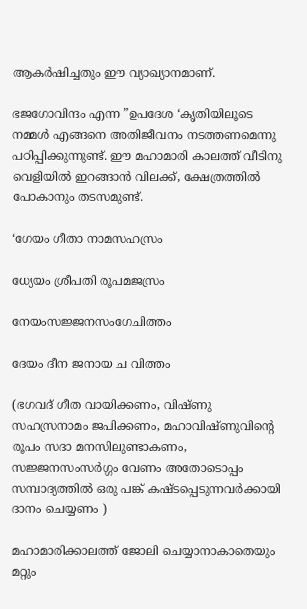ആകര്‍ഷിച്ചതും ഈ വ്യാഖ്യാനമാണ്.

ഭജഗോവിന്ദം എന്ന ”ഉപദേശ ‘കൃതിയിലൂടെ നമ്മള്‍ എങ്ങനെ അതിജീവനം നടത്തണമെന്നു പഠിപ്പിക്കുന്നുണ്ട്. ഈ മഹാമാരി കാലത്ത് വീടിനു വെളിയില്‍ ഇറങ്ങാന്‍ വിലക്ക്, ക്ഷേത്രത്തില്‍ പോകാനും തടസമുണ്ട്.

‘ഗേയം ഗീതാ നാമസഹസ്രം

ധ്യേയം ശ്രീപതി രൂപമജസ്രം

നേയംസജ്ജനസംഗേചിത്തം

ദേയം ദീന ജനായ ച വിത്തം

(ഭഗവദ് ഗീത വായിക്കണം, വിഷ്ണു സഹസ്രനാമം ജപിക്കണം, മഹാവിഷ്ണുവിന്റെ രൂപം സദാ മനസിലുണ്ടാകണം, സജ്ജനസംസര്‍ഗ്ഗം വേണം അതോടൊപ്പം സമ്പാദ്യത്തില്‍ ഒരു പങ്ക് കഷ്ടപ്പെടുന്നവര്‍ക്കായി ദാനം ചെയ്യണം )

മഹാമാരിക്കാലത്ത് ജോലി ചെയ്യാനാകാതെയും മറ്റും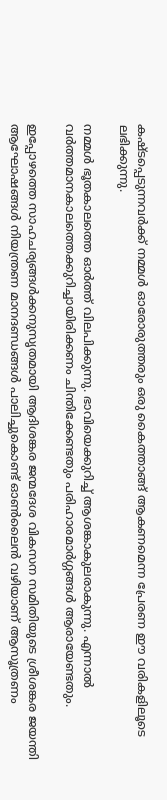കഷ്ടപ്പെടുന്നവര്‍ക്ക് നമ്മള്‍ ഓരോരുത്തരും ഒരു കൈത്താങ്ങ് ആകണമെന്ന പ്രേരണ ഈ വരികളിലൂടെ ലഭിക്കുന്നു.

നമ്മള്‍ ഭൂതകാലത്തെ ഓര്‍ത്ത് വിലപിക്കുന്നു. ഭാവിയെക്കുറിച്ച് ആശങ്കാകുലരാകുന്നു. എന്നാല്‍ വര്‍ത്തമാനകാലത്തെക്കുറിച്ചായിരിക്കണം ചിന്തിക്കേണ്ടതും പരിഹാരമാര്‍ഗ്ഗങ്ങള്‍ ആരായേണ്ടതും.

ഇപ്പോഴത്തെ സാഹചര്യങ്ങള്‍ക്കനുസൃതമായി ആദിശങ്കര ജന്മദേശ വികസന സമിതിയുടെ ശ്രീശങ്കര ജയന്തി ആഘോഷങ്ങള്‍ നിയന്ത്രണ മാനദണ്ഡങ്ങള്‍ പാലിച്ചുകൊണ്ട് ഓണ്‍ലൈന്‍ വഴിയാണ് ആസൂത്രണം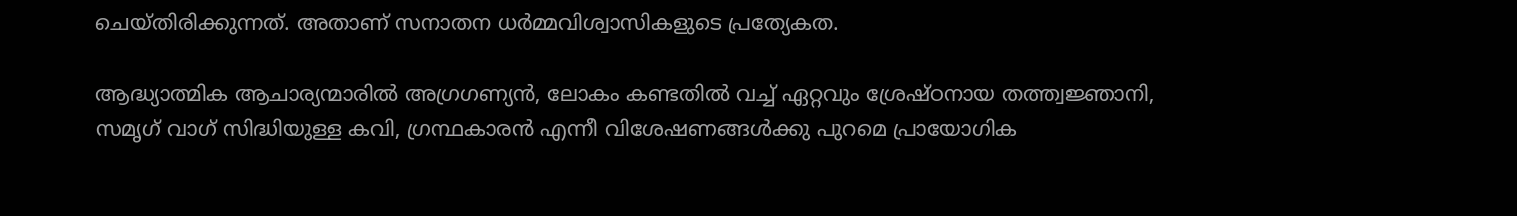ചെയ്തിരിക്കുന്നത്. അതാണ് സനാതന ധര്‍മ്മവിശ്വാസികളുടെ പ്രത്യേകത.

ആദ്ധ്യാത്മിക ആചാര്യന്മാരില്‍ അഗ്രഗണ്യന്‍, ലോകം കണ്ടതില്‍ വച്ച് ഏറ്റവും ശ്രേഷ്ഠനായ തത്ത്വജ്ഞാനി, സമൃഗ് വാഗ് സിദ്ധിയുള്ള കവി, ഗ്രന്ഥകാരന്‍ എന്നീ വിശേഷണങ്ങള്‍ക്കു പുറമെ പ്രായോഗിക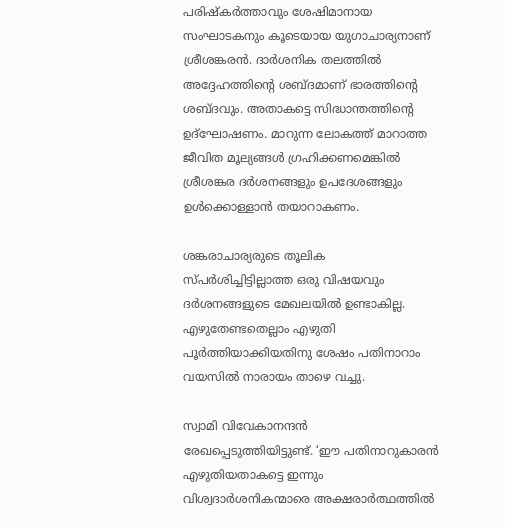പരിഷ്‌കര്‍ത്താവും ശേഷിമാനായ സംഘാടകനും കൂടെയായ യുഗാചാര്യനാണ് ശ്രീശങ്കരന്‍. ദാര്‍ശനിക തലത്തില്‍ അദ്ദേഹത്തിന്റെ ശബ്ദമാണ് ഭാരത്തിന്റെ ശബ്ദവും. അതാകട്ടെ സിദ്ധാന്തത്തിന്റെ ഉദ്‌ഘോഷണം. മാറുന്ന ലോകത്ത് മാറാത്ത ജീവിത മൂല്യങ്ങള്‍ ഗ്രഹിക്കണമെങ്കില്‍ ശ്രീശങ്കര ദര്‍ശനങ്ങളും ഉപദേശങ്ങളും ഉള്‍ക്കൊള്ളാന്‍ തയാറാകണം.

ശങ്കരാചാര്യരുടെ തൂലിക സ്പര്‍ശിച്ചിട്ടില്ലാത്ത ഒരു വിഷയവും ദര്‍ശനങ്ങളുടെ മേഖലയില്‍ ഉണ്ടാകില്ല. എഴുതേണ്ടതെല്ലാം എഴുതി പൂര്‍ത്തിയാക്കിയതിനു ശേഷം പതിനാറാം വയസില്‍ നാരായം താഴെ വച്ചു.

സ്വാമി വിവേകാനന്ദന്‍ രേഖപ്പെടുത്തിയിട്ടുണ്ട്. ‘ഈ പതിനാറുകാരന്‍ എഴുതിയതാകട്ടെ ഇന്നും വിശ്വദാര്‍ശനികന്മാരെ അക്ഷരാര്‍ത്ഥത്തില്‍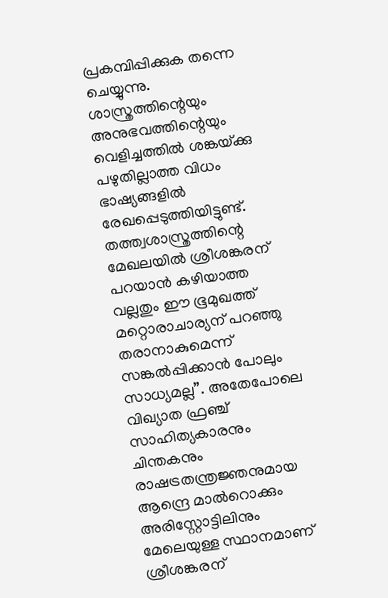പ്രകമ്പിപ്പിക്കുക തന്നെ ചെയ്യുന്നു. ശാസ്ത്രത്തിന്റെയും അനുഭവത്തിന്റെയും വെളിച്ചത്തില്‍ ശങ്കയ്‌ക്കു പഴുതില്ലാത്ത വിധം ഭാഷ്യങ്ങളില്‍ രേഖപ്പെടുത്തിയിട്ടുണ്ട്. തത്ത്വശാസ്ത്രത്തിന്റെ മേഖലയില്‍ ശ്രീശങ്കരന് പറയാന്‍ കഴിയാത്ത വല്ലതും ഈ ഭൂമുഖത്ത് മറ്റൊരാചാര്യന് പറഞ്ഞു തരാനാകുമെന്ന് സങ്കല്‍പ്പിക്കാന്‍ പോലും സാധ്യമല്ല”. അതേപോലെ വിഖ്യാത ഫ്രഞ്ച് സാഹിത്യകാരനും ചിന്തകനും രാഷട്രതന്ത്രജ്ഞനുമായ ആന്ദ്രെ മാല്‍റൊക്കും അരിസ്റ്റോട്ടിലിനും മേലെയുള്ള സ്ഥാനമാണ് ശ്രീശങ്കരന്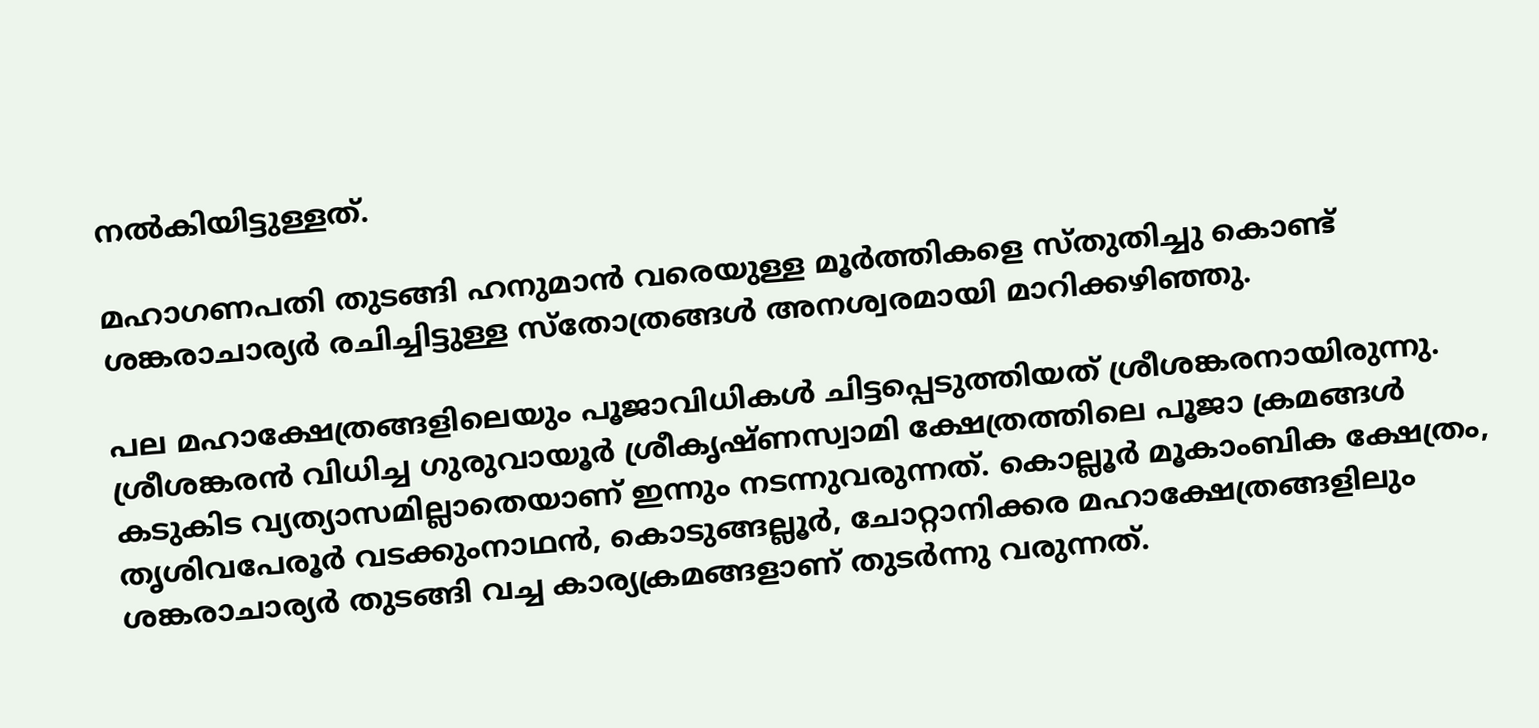നല്‍കിയിട്ടുള്ളത്.

മഹാഗണപതി തുടങ്ങി ഹനുമാന്‍ വരെയുള്ള മൂര്‍ത്തികളെ സ്തുതിച്ചു കൊണ്ട് ശങ്കരാചാര്യര്‍ രചിച്ചിട്ടുള്ള സ്‌തോത്രങ്ങള്‍ അനശ്വരമായി മാറിക്കഴിഞ്ഞു.

പല മഹാക്ഷേത്രങ്ങളിലെയും പൂജാവിധികള്‍ ചിട്ടപ്പെടുത്തിയത് ശ്രീശങ്കരനായിരുന്നു. ശ്രീശങ്കരന്‍ വിധിച്ച ഗുരുവായൂര്‍ ശ്രീകൃഷ്ണസ്വാമി ക്ഷേത്രത്തിലെ പൂജാ ക്രമങ്ങള്‍ കടുകിട വ്യത്യാസമില്ലാതെയാണ് ഇന്നും നടന്നുവരുന്നത്. കൊല്ലൂര്‍ മൂകാംബിക ക്ഷേത്രം, തൃശിവപേരൂര്‍ വടക്കുംനാഥന്‍, കൊടുങ്ങല്ലൂര്‍, ചോറ്റാനിക്കര മഹാക്ഷേത്രങ്ങളിലും ശങ്കരാചാര്യര്‍ തുടങ്ങി വച്ച കാര്യക്രമങ്ങളാണ് തുടര്‍ന്നു വരുന്നത്.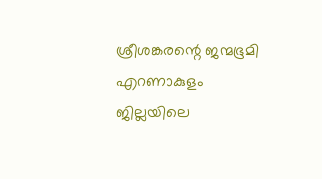ശ്രീശങ്കരന്റെ ജന്മഭൂമി എറണാകുളം ജില്ലയിലെ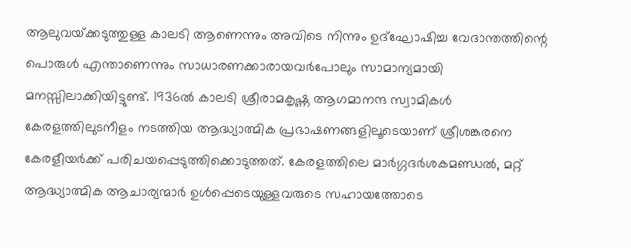ആലുവയ്‌ക്കടുത്തുള്ള കാലടി ആണെന്നും അവിടെ നിന്നും ഉദ്ഘോഷിച്ച വേദാന്തത്തിന്റെ പൊരുള്‍ എന്താണെന്നും സാധാരണക്കാരായവര്‍പോലും സാമാന്യമായി മനസ്സിലാക്കിയിട്ടുണ്ട്. 1936ല്‍ കാലടി ശ്രീരാമകൃഷ്ണ ആഗമാനന്ദ സ്വാമികള്‍ കേരളത്തിലുടനീളം നടത്തിയ ആദ്ധ്യാത്മിക പ്രഭാഷണങ്ങളിലൂടെയാണ് ശ്രീശങ്കരനെ കേരളീയര്‍ക്ക് പരിചയപ്പെടുത്തിക്കൊടുത്തത്. കേരളത്തിലെ മാര്‍ഗ്ഗദര്‍ശകമണ്ഡല്‍, മറ്റ് ആദ്ധ്യാത്മിക ആചാര്യന്മാര്‍ ഉള്‍പ്പെടെയുള്ളവരുടെ സഹായത്തോടെ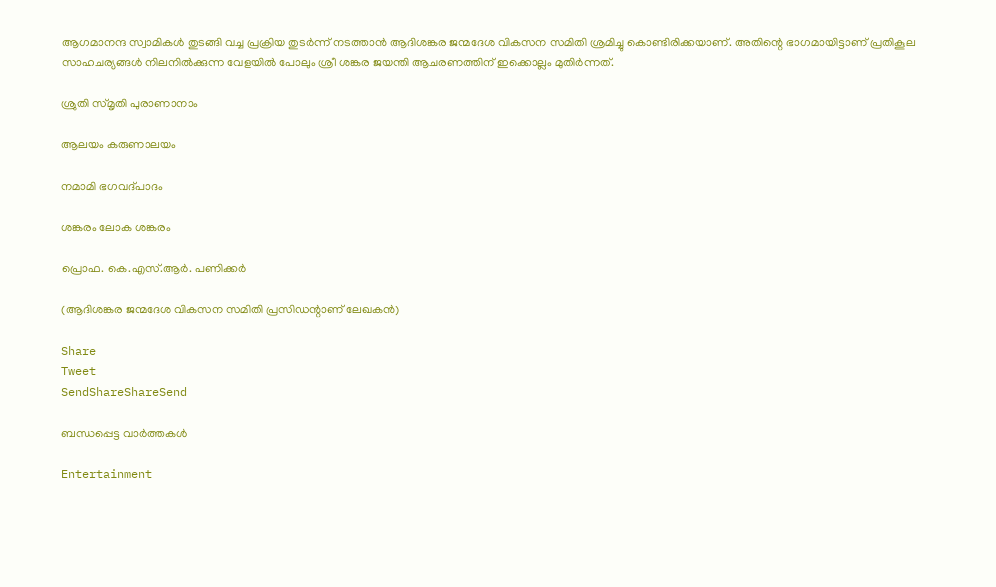ആഗമാനന്ദ സ്വാമികള്‍ തുടങ്ങി വച്ച പ്രക്രിയ തുടര്‍ന്ന് നടത്താന്‍ ആദിശങ്കര ജന്മദേശ വികസന സമിതി ശ്രമിച്ചു കൊണ്ടിരിക്കയാണ്. അതിന്റെ ഭാഗമായിട്ടാണ് പ്രതികൂല സാഹചര്യങ്ങള്‍ നിലനില്‍ക്കുന്ന വേളയില്‍ പോലും ശ്രീ ശങ്കര ജയന്തി ആചരണത്തിന് ഇക്കൊല്ലം മുതിര്‍ന്നത്.

ശ്രുതി സ്മൃതി പുരാണാനാം

ആലയം കരുണാലയം

നമാമി ഭഗവദ്പാദം

ശങ്കരം ലോക ശങ്കരം

പ്രൊഫ. കെ.എസ്.ആര്‍. പണിക്കര്‍

(ആദിശങ്കര ജന്മദേശ വികസന സമിതി പ്രസിഡന്റാണ് ലേഖകന്‍)

Share
Tweet
SendShareShareSend

ബന്ധപ്പെട്ട വാര്‍ത്തകള്‍

Entertainment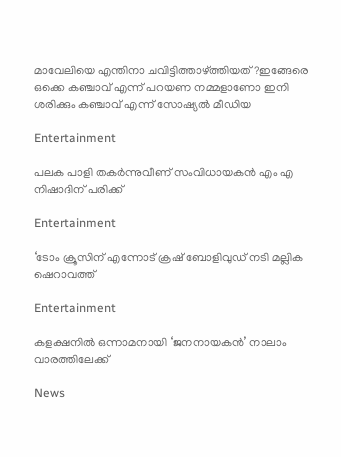മാവേലിയെ എന്തിനാ ചവിട്ടിത്താഴ്‌ത്തിയത്?ഇങ്ങേരെ ഒക്കെ കഞ്ചാവ് എന്ന് പറയണ നമ്മളാണോ ഇനി ശരിക്കും കഞ്ചാവ് എന്ന് സോഷ്യൽ മീഡിയ

Entertainment

പലക പാളി തകർന്നുവീണ് സംവിധായകൻ എം എ നിഷാദിന് പരിക്ക്

Entertainment

‘ടോം ക്രൂസിന് എന്നോട് ക്രഷ് ബോളിവുഡ് നടി മല്ലിക ഷെറാവത്ത്

Entertainment

കളക്ഷനിൽ ഒന്നാമനായി ‘ജനനായകൻ’ നാലാം വാരത്തിലേക്ക്

News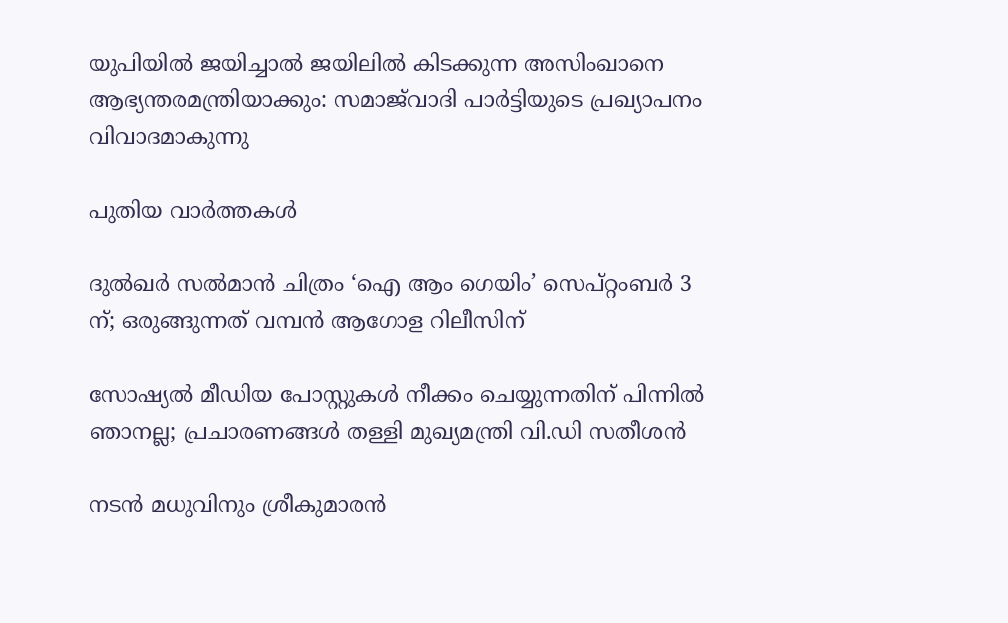യുപിയിൽ ജയിച്ചാൽ ജയിലിൽ കിടക്കുന്ന അസിംഖാനെ ആഭ്യന്തരമന്ത്രിയാക്കും: സമാജ്‌വാദി പാർട്ടിയുടെ പ്രഖ്യാപനം വിവാദമാകുന്നു

പുതിയ വാര്‍ത്തകള്‍

ദുൽഖർ സൽമാൻ ചിത്രം ‘ഐ ആം ഗെയിം’ സെപ്റ്റംബർ 3 ന്; ഒരുങ്ങുന്നത് വമ്പൻ ആഗോള റിലീസിന്

സോഷ്യൽ മീഡിയ പോസ്റ്റുകൾ നീക്കം ചെയ്യുന്നതിന് പിന്നിൽ ഞാനല്ല; പ്രചാരണങ്ങൾ തള്ളി മുഖ്യമന്ത്രി വി.ഡി സതീശൻ

നടൻ മധുവിനും ശ്രീകുമാരൻ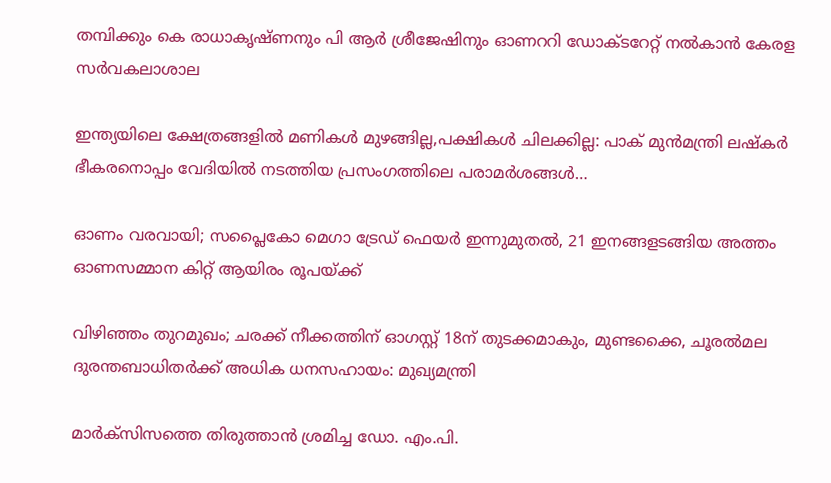തമ്പിക്കും കെ രാധാകൃഷ്ണനും പി ആർ‌ ശ്രീജേഷിനും ഓണററി ഡോക്ടറേറ്റ് നൽകാൻ കേരള സർവകലാശാല

ഇന്ത്യയിലെ ക്ഷേത്രങ്ങളിൽ മണികൾ മുഴങ്ങില്ല,പക്ഷികൾ ചിലക്കില്ല: പാക് മുൻമന്ത്രി ലഷ്‌കർ ഭീകരനൊപ്പം വേദിയിൽ നടത്തിയ പ്രസംഗത്തിലെ പരാമർശങ്ങൾ…

ഓണം വരവായി; സപ്ലൈകോ മെഗാ ട്രേഡ് ഫെയര്‍ ഇന്നുമുതല്‍, 21 ഇനങ്ങളടങ്ങിയ അത്തം ഓണസമ്മാന കിറ്റ് ആയിരം രൂപയ്‌ക്ക്

വിഴിഞ്ഞം തുറമുഖം; ചരക്ക് നീക്കത്തിന് ഓഗസ്റ്റ് 18ന് തുടക്കമാകും, മുണ്ടക്കൈ, ചൂരൽമല ദുരന്തബാധിതർക്ക് അധിക ധനസഹായം: മുഖ്യമന്ത്രി

മാര്‍ക്‌സിസത്തെ തിരുത്താന്‍ ശ്രമിച്ച ഡോ. എം.പി.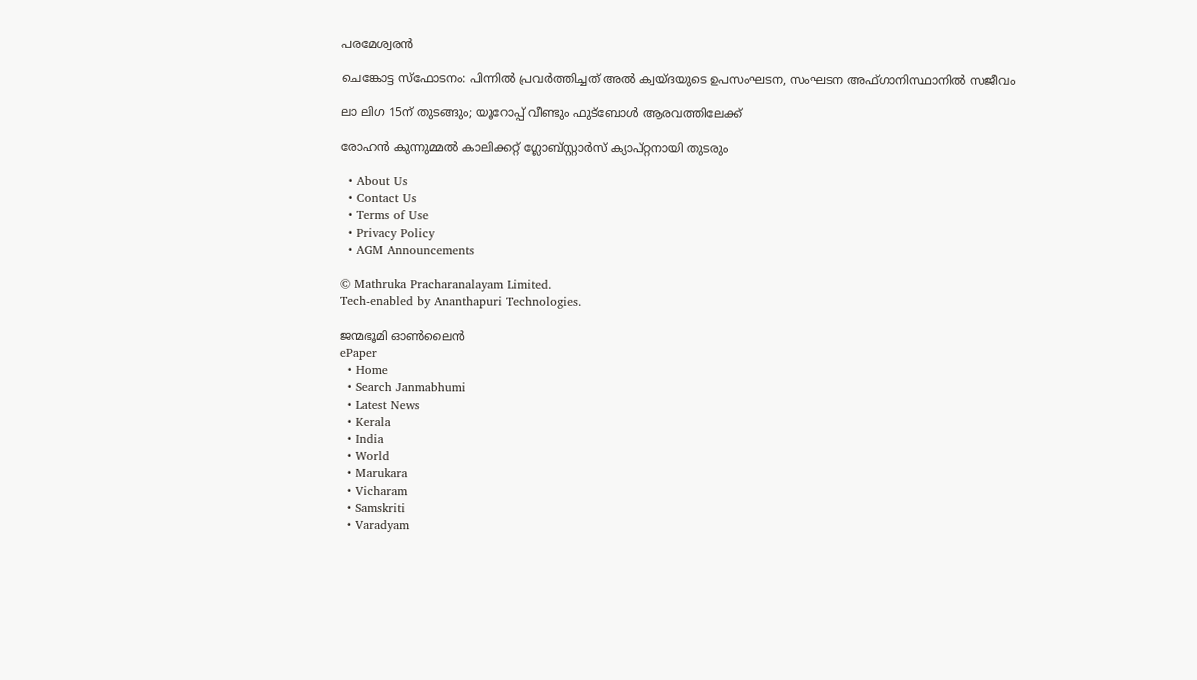പരമേശ്വരന്‍

ചെങ്കോട്ട സ്ഫോടനം: പിന്നിൽ പ്രവർത്തിച്ചത് അൽ ക്വയ്ദയുടെ ഉപസംഘടന, സംഘടന അഫ്ഗാനിസ്ഥാനിൽ സജീവം

ലാ ലിഗ 15ന് തുടങ്ങും; യൂറോപ്പ് വീണ്ടും ഫുട്‌ബോള്‍ ആരവത്തിലേക്ക്

രോഹന്‍ കുന്നുമ്മല്‍ കാലിക്കറ്റ് ഗ്ലോബ്സ്റ്റാര്‍സ് ക്യാപ്റ്റനായി തുടരും

  • About Us
  • Contact Us
  • Terms of Use
  • Privacy Policy
  • AGM Announcements

© Mathruka Pracharanalayam Limited.
Tech-enabled by Ananthapuri Technologies.

ജന്മഭൂമി ഓണ്‍ലൈന്‍
ePaper
  • Home
  • Search Janmabhumi
  • Latest News
  • Kerala
  • India
  • World
  • Marukara
  • Vicharam
  • Samskriti
  • Varadyam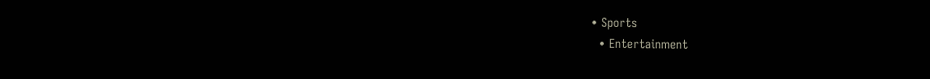• Sports
  • Entertainment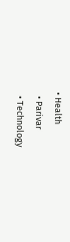• Health
  • Parivar
  • Technology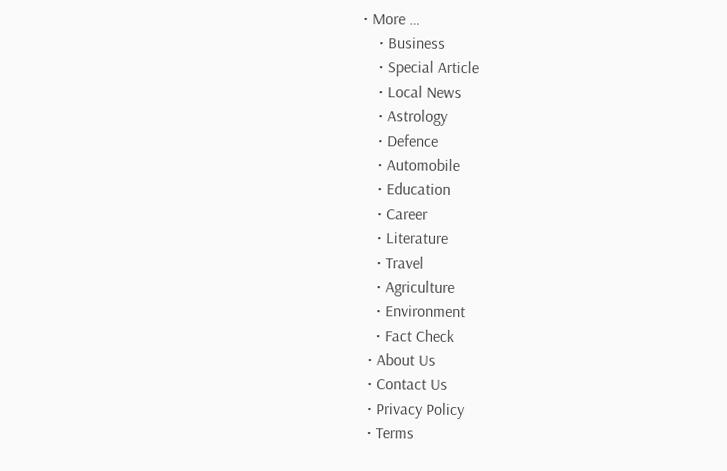• More …
    • Business
    • Special Article
    • Local News
    • Astrology
    • Defence
    • Automobile
    • Education
    • Career
    • Literature
    • Travel
    • Agriculture
    • Environment
    • Fact Check
  • About Us
  • Contact Us
  • Privacy Policy
  • Terms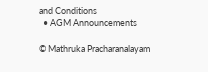and Conditions
  • AGM Announcements

© Mathruka Pracharanalayam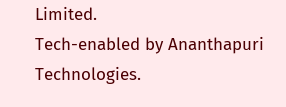Limited.
Tech-enabled by Ananthapuri Technologies.